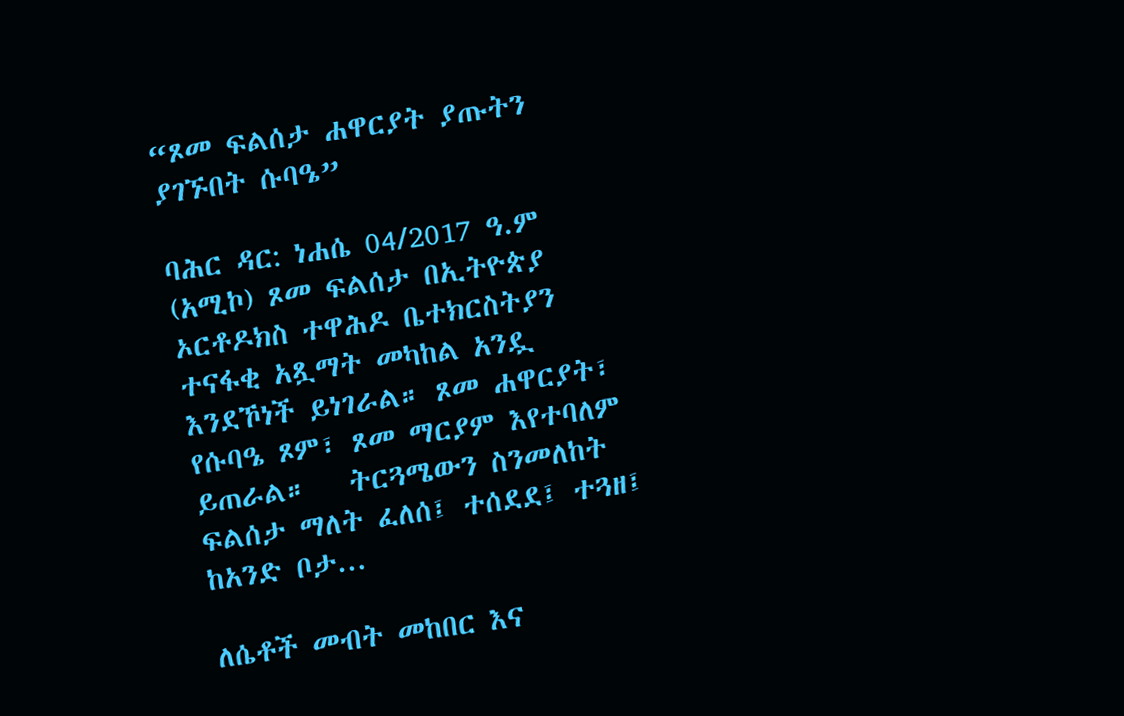“ጾመ ፍልሰታ ሐዋርያት ያጡትን ያገኙበት ሱባዔ”

ባሕር ዳር: ነሐሴ 04/2017 ዓ.ም (አሚኮ) ጾመ ፍልሰታ በኢትዮጵያ ኦርቶዶክስ ተዋሕዶ ቤተክርስትያን ተናፋቂ አጿማት መካከል አንዷ እንደኾነች ይነገራል። ጾመ ሐዋርያት፣ የሱባዔ ጾም፣ ጾመ ማርያም እየተባለም ይጠራል።   ትርጓሜውን ስንመለከት ፍልሰታ ማለት ፈለሰ፤ ተሰደደ፤ ተጓዘ፤ ከአንድ ቦታ...

ለሴቶች መብት መከበር እና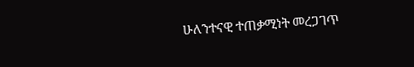ሁለንተናዊ ተጠቃሚነት መረጋገጥ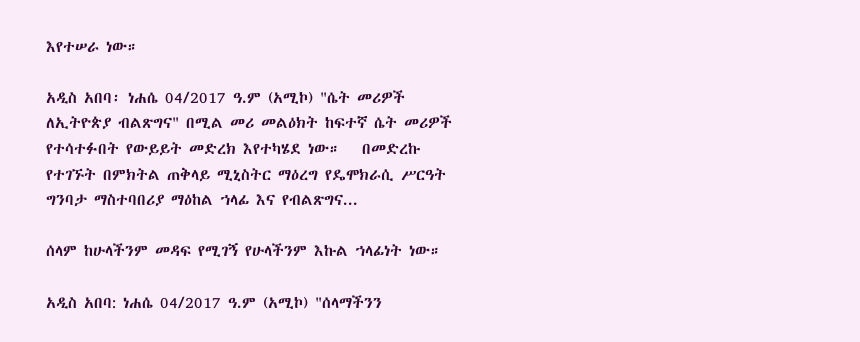እየተሠራ ነው።

አዲስ አበባ፡ ነሐሴ 04/2017 ዓ.ም (አሚኮ) "ሴት መሪዎች ለኢትዮጵያ ብልጽግና" በሚል መሪ መልዕክት ከፍተኛ ሴት መሪዎች የተሳተፉበት የውይይት መድረክ እየተካሄደ ነው።   በመድረኩ የተገኙት በምክትል ጠቅላይ ሚኒስትር ማዕረግ የዴሞክራሲ ሥርዓት ግንባታ ማስተባበሪያ ማዕከል ኀላፊ እና የብልጽግና...

ሰላም ከሁላችንም መዳፍ የሚገኝ የሁላችንም እኩል ኀላፊነት ነው።

አዲስ አበባ: ነሐሴ 04/2017 ዓ.ም (አሚኮ) "ሰላማችንን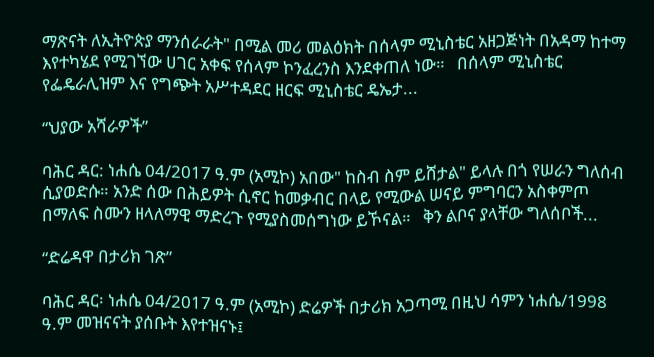ማጽናት ለኢትዮጵያ ማንሰራራት" በሚል መሪ መልዕክት በሰላም ሚኒስቴር አዘጋጅነት በአዳማ ከተማ እየተካሄደ የሚገኘው ሀገር አቀፍ የሰላም ኮንፈረንስ እንደቀጠለ ነው።   በሰላም ሚኒስቴር የፌዴራሊዝም እና የግጭት አሥተዳደር ዘርፍ ሚኒስቴር ዴኤታ...

“ህያው አሻራዎች”

ባሕር ዳር: ነሐሴ 04/2017 ዓ.ም (አሚኮ) አበው" ከስብ ስም ይሸታል" ይላሉ በጎ የሠራን ግለሰብ ሲያወድሱ። አንድ ሰው በሕይዎት ሲኖር ከመቃብር በላይ የሚውል ሠናይ ምግባርን አስቀምጦ በማለፍ ስሙን ዘላለማዊ ማድረጉ የሚያስመሰግነው ይኾናል።   ቅን ልቦና ያላቸው ግለሰቦች...

“ድሬዳዋ በታሪክ ገጽ”

ባሕር ዳር፡ ነሐሴ 04/2017 ዓ.ም (አሚኮ) ድሬዎች በታሪክ አጋጣሚ በዚህ ሳምን ነሐሴ/1998 ዓ.ም መዝናናት ያሰቡት እየተዝናኑ፤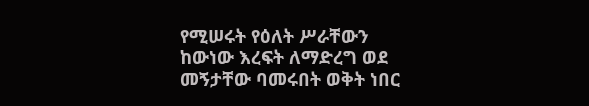የሚሠሩት የዕለት ሥራቸውን ከውነው እረፍት ለማድረግ ወደ መኝታቸው ባመሩበት ወቅት ነበር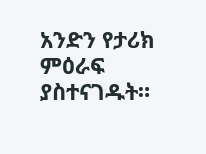አንድን የታሪክ ምዕራፍ ያስተናገዱት።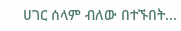ሀገር ሰላም ብለው በተኙበት...